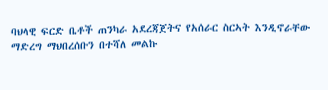ባህላዊ ፍርድ ቤቶች ጠንካራ አደረጃጀትና የአሰራር ስርኣት እንዲኖራቸው ማድረግ ማህበረሰቡን በተሻለ መልኩ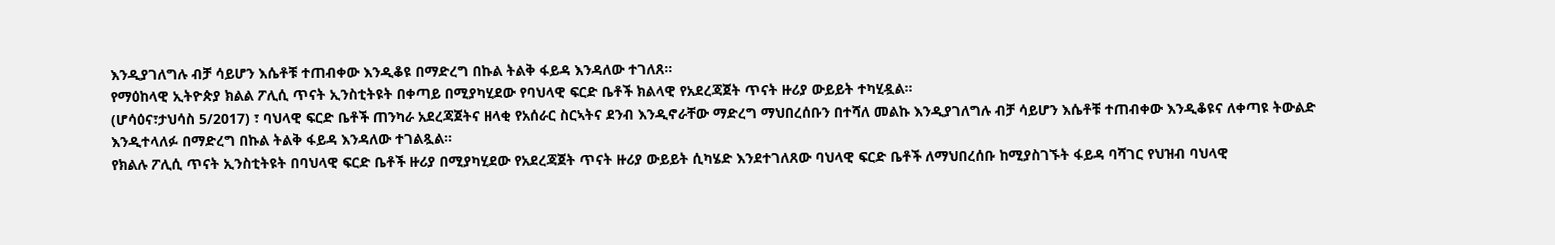እንዲያገለግሉ ብቻ ሳይሆን እሴቶቹ ተጠብቀው እንዲቆዩ በማድረግ በኩል ትልቅ ፋይዳ እንዳለው ተገለጸ።
የማዕከላዊ ኢትዮጵያ ክልል ፖሊሲ ጥናት ኢንስቲትዩት በቀጣይ በሚያካሂደው የባህላዊ ፍርድ ቤቶች ክልላዊ የአደረጃጀት ጥናት ዙሪያ ውይይት ተካሂዷል።
(ሆሳዕና፣ታህሳስ 5/2017) ፣ ባህላዊ ፍርድ ቤቶች ጠንካራ አደረጃጀትና ዘላቂ የአሰራር ስርኣትና ደንብ እንዲኖራቸው ማድረግ ማህበረሰቡን በተሻለ መልኩ እንዲያገለግሉ ብቻ ሳይሆን እሴቶቹ ተጠብቀው እንዲቆዩና ለቀጣዩ ትውልድ እንዲተላለፉ በማድረግ በኩል ትልቅ ፋይዳ እንዳለው ተገልጿል።
የክልሉ ፖሊሲ ጥናት ኢንስቲትዩት በባህላዊ ፍርድ ቤቶች ዙሪያ በሚያካሂደው የአደረጃጀት ጥናት ዙሪያ ውይይት ሲካሄድ እንደተገለጸው ባህላዊ ፍርድ ቤቶች ለማህበረሰቡ ከሚያስገኙት ፋይዳ ባሻገር የህዝብ ባህላዊ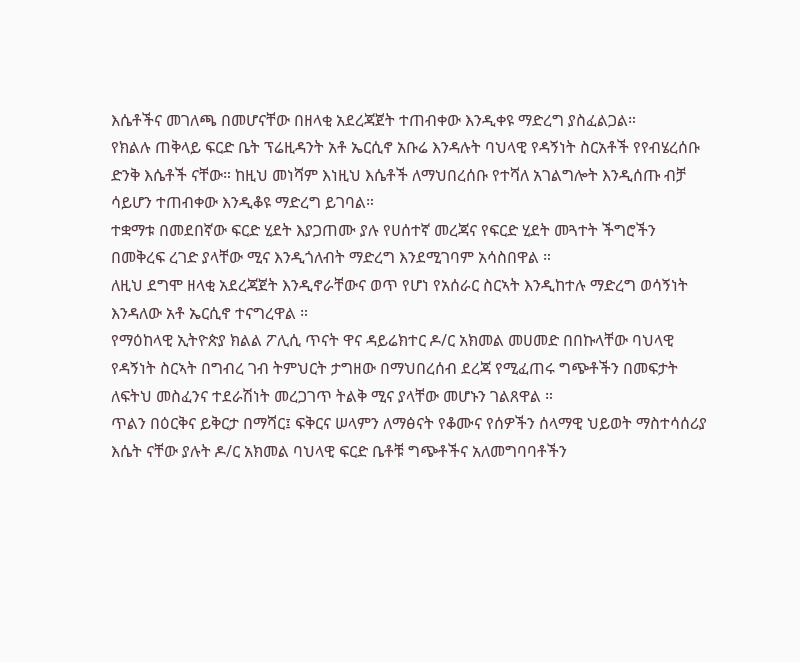እሴቶችና መገለጫ በመሆናቸው በዘላቂ አደረጃጀት ተጠብቀው እንዲቀዩ ማድረግ ያስፈልጋል።
የክልሉ ጠቅላይ ፍርድ ቤት ፕሬዚዳንት አቶ ኤርሲኖ አቡሬ እንዳሉት ባህላዊ የዳኝነት ስርአቶች የየብሄረሰቡ ድንቅ እሴቶች ናቸው። ከዚህ መነሻም እነዚህ እሴቶች ለማህበረሰቡ የተሻለ አገልግሎት እንዲሰጡ ብቻ ሳይሆን ተጠብቀው እንዲቆዩ ማድረግ ይገባል።
ተቋማቱ በመደበኛው ፍርድ ሂደት እያጋጠሙ ያሉ የሀሰተኛ መረጃና የፍርድ ሂደት መጓተት ችግሮችን በመቅረፍ ረገድ ያላቸው ሚና እንዲጎለብት ማድረግ እንደሚገባም አሳስበዋል ።
ለዚህ ደግሞ ዘላቂ አደረጃጀት እንዲኖራቸውና ወጥ የሆነ የአሰራር ስርኣት እንዲከተሉ ማድረግ ወሳኝነት እንዳለው አቶ ኤርሲኖ ተናግረዋል ።
የማዕከላዊ ኢትዮጵያ ክልል ፖሊሲ ጥናት ዋና ዳይሬክተር ዶ/ር አክመል መሀመድ በበኩላቸው ባህላዊ የዳኝነት ስርኣት በግብረ ገብ ትምህርት ታግዘው በማህበረሰብ ደረጃ የሚፈጠሩ ግጭቶችን በመፍታት ለፍትህ መስፈንና ተደራሽነት መረጋገጥ ትልቅ ሚና ያላቸው መሆኑን ገልጸዋል ።
ጥልን በዕርቅና ይቅርታ በማሻር፤ ፍቅርና ሠላምን ለማፅናት የቆሙና የሰዎችን ሰላማዊ ህይወት ማስተሳሰሪያ እሴት ናቸው ያሉት ዶ/ር አክመል ባህላዊ ፍርድ ቤቶቹ ግጭቶችና አለመግባባቶችን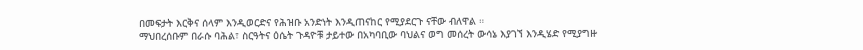በመፍታት እርቅና ሰላም እንዲወርድና የሕዝቡ አንድነት እንዲጠናከር የሚያደርጉ ናቸው ብለዋል ።
ማህበረሰቡም በራሱ ባሕል፣ ስርዓትና ዕሴት ጉዳዮቹ ታይተው በአካባቢው ባህልና ወግ መሰረት ውሳኔ እያገኘ እንዲሄድ የሚያግዙ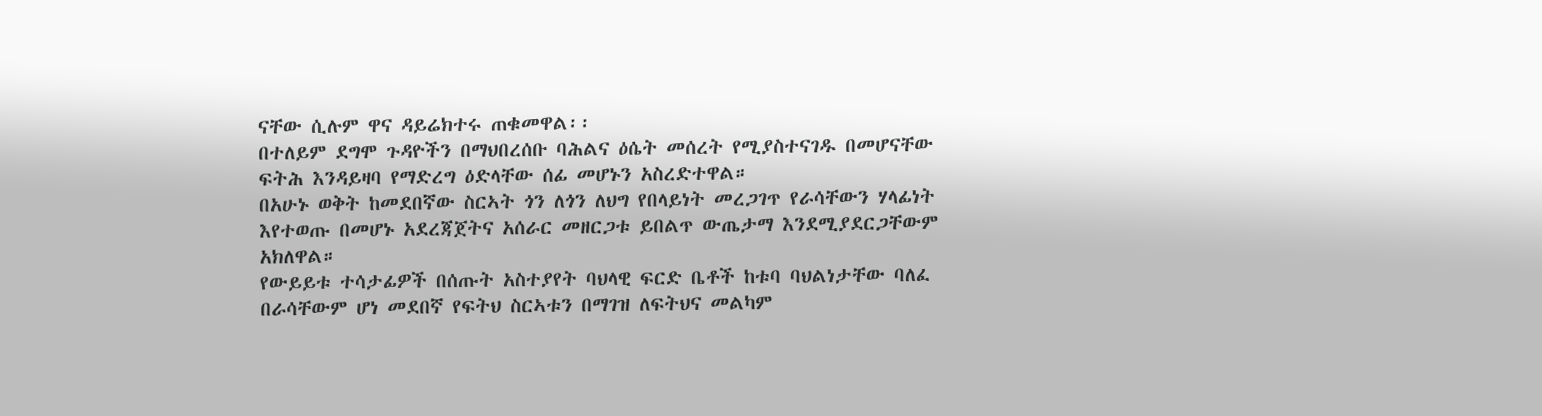ናቸው ሲሉም ዋና ዳይሬክተሩ ጠቁመዋል፡፡
በተለይም ደግሞ ጉዳዮችን በማህበረሰቡ ባሕልና ዕሴት መሰረት የሚያስተናገዱ በመሆናቸው ፍትሕ እንዳይዛባ የማድረግ ዕድላቸው ሰፊ መሆኑን አስረድተዋል።
በአሁኑ ወቅት ከመደበኛው ስርኣት ጎን ለጎን ለህግ የበላይነት መረጋገጥ የራሳቸውን ሃላፊነት እየተወጡ በመሆኑ አደረጃጀትና አሰራር መዘርጋቱ ይበልጥ ውጤታማ እንደሚያደርጋቸውም አክለዋል።
የውይይቱ ተሳታፊዎች በሰጡት አስተያየት ባህላዊ ፍርድ ቤቶች ከቱባ ባህልነታቸው ባለፈ በራሳቸውም ሆነ መደበኛ የፍትህ ስርኣቱን በማገዝ ለፍትህና መልካም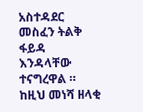አስተዳደር መስፈን ትልቅ ፋይዳ እንዳላቸው ተናግረዋል ።
ከዚህ መነሻ ዘላቂ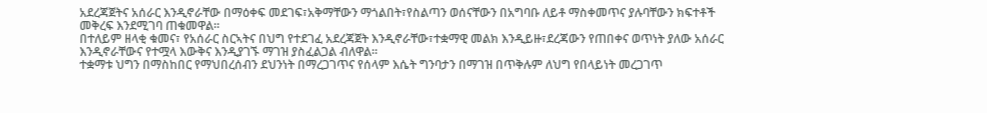አደረጃጀትና አሰራር እንዲኖራቸው በማዕቀፍ መደገፍ፣አቅማቸውን ማጎልበት፣የስልጣን ወሰናቸውን በአግባቡ ለይቶ ማስቀመጥና ያሉባቸውን ክፍተቶች መቅረፍ እንደሚገባ ጠቁመዋል።
በተለይም ዘላቂ ቁመና፣ የአሰራር ስርኣትና በህግ የተደገፈ አደረጃጀት እንዲኖራቸው፣ተቋማዊ መልክ እንዲይዙ፣ደረጃውን የጠበቀና ወጥነት ያለው አሰራር እንዲኖራቸውና የተሟላ እውቅና እንዲያገኙ ማገዝ ያስፈልጋል ብለዋል።
ተቋማቱ ህግን በማስከበር የማህበረሰብን ደህንነት በማረጋገጥና የሰላም እሴት ግንባታን በማገዝ በጥቅሉም ለህግ የበላይነት መረጋገጥ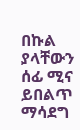በኩል ያላቸውን ሰፊ ሚና ይበልጥ ማሳደግ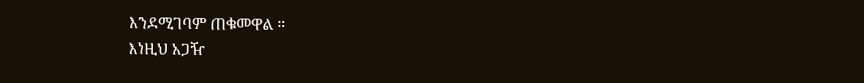እንደሚገባም ጠቁመዋል ።
እነዚህ አጋዥ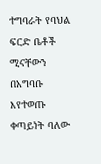ተግባራት የባህል ፍርድ ቤቶች ሚናቸውን በአግባቡ እየተወጡ ቀጣይነት ባለው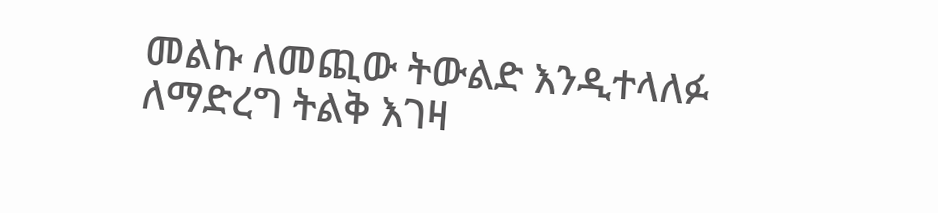መልኩ ለመጪው ትውልድ እንዲተላለፉ ለማድረግ ትልቅ እገዛ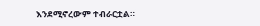እንደሚኖረውም ተብራርቷል።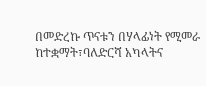በመድረኩ ጥናቱን በሃላፊነት የሚመራ ከተቋማት፣ባለድርሻ አካላትና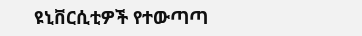ዩኒቨርሲቲዎች የተውጣጣ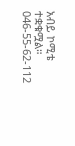አብይ ኮሚቴ ተቋቁሟል።
046-55-62-112